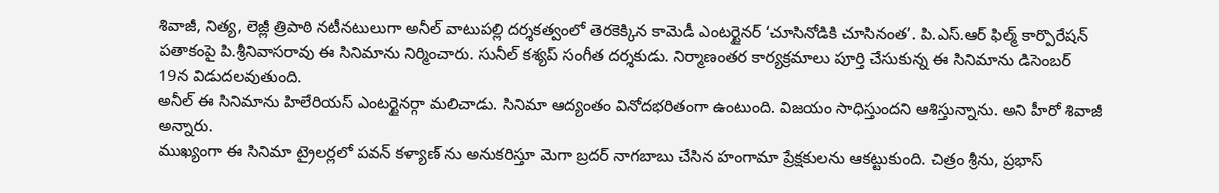శివాజీ, నిత్య, లెజ్లీ త్రిపాఠి నటీనటులుగా అనీల్ వాటుపల్లి దర్శకత్వంలో తెరకెక్కిన కామెడీ ఎంటర్టైనర్ ‘చూసినోడికి చూసినంత’. పి.ఎస్.ఆర్ ఫిల్మ్ కార్పొరేషన్ పతాకంపై పి.శ్రీనివాసరావు ఈ సినిమాను నిర్మించారు. సునీల్ కశ్యప్ సంగీత దర్శకుడు. నిర్మాణంతర కార్యక్రమాలు పూర్తి చేసుకున్న ఈ సినిమాను డిసెంబర్ 19న విడుదలవుతుంది.
అనీల్ ఈ సినిమాను హిలేరియస్ ఎంటర్టైనర్గా మలిచాడు. సినిమా ఆద్యంతం వినోదభరితంగా ఉంటుంది. విజయం సాధిస్తుందని ఆశిస్తున్నాను. అని హీరో శివాజీ అన్నారు.
ముఖ్యంగా ఈ సినిమా ట్రైలర్లలో పవన్ కళ్యాణ్ ను అనుకరిస్తూ మెగా బ్రదర్ నాగబాబు చేసిన హంగామా ప్రేక్షకులను ఆకట్టుకుంది. చిత్రం శ్రీను, ప్రభాస్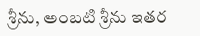శ్రీను, అంబటి శ్రీను ఇతర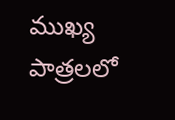ముఖ్య పాత్రలలో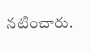నటించారు.